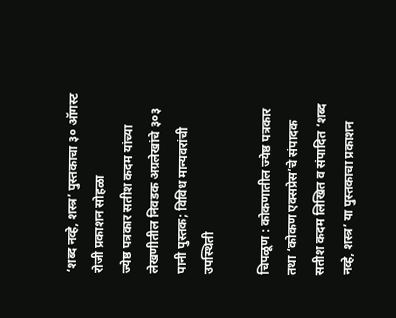‘शब्द नव्हे, शस्त्र’ पुस्तकाचा ३० ऑगस्ट रोजी प्रकाशन सोहळा
ज्येष्ठ पत्रकार सतीश कदम यांच्या लेखणीतील निवडक अग्रलेखांचे ३०३ पानी पुस्तक; विविध मान्यवरांची उपस्थिती

चिपळूण : कोकणातील ज्येष्ठ पत्रकार तथा ‘कोकण एक्सप्रेस’चे संपादक सतीश कदम लिखित व संपादित ‘शब्द नव्हे, शस्त्र’ या पुस्तकाचा प्रकाशन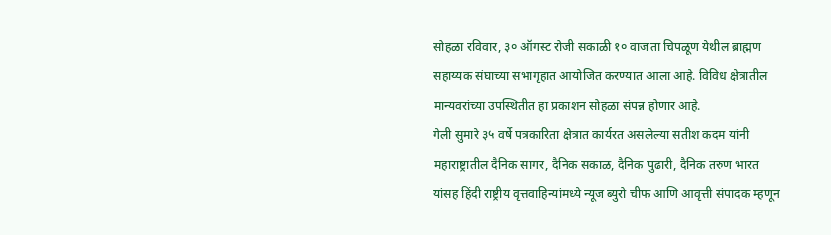सोहळा रविवार, ३० ऑगस्ट रोजी सकाळी १० वाजता चिपळूण येथील ब्राह्मण सहाय्यक संघाच्या सभागृहात आयोजित करण्यात आला आहे. विविध क्षेत्रातील मान्यवरांच्या उपस्थितीत हा प्रकाशन सोहळा संपन्न होणार आहे.
गेली सुमारे ३५ वर्षे पत्रकारिता क्षेत्रात कार्यरत असलेल्या सतीश कदम यांनी महाराष्ट्रातील दैनिक सागर, दैनिक सकाळ, दैनिक पुढारी, दैनिक तरुण भारत यांसह हिंदी राष्ट्रीय वृत्तवाहिन्यांमध्ये न्यूज ब्युरो चीफ आणि आवृत्ती संपादक म्हणून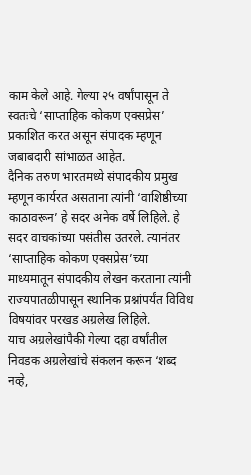काम केले आहे. गेल्या २५ वर्षांपासून ते स्वतःचे ‘साप्ताहिक कोकण एक्सप्रेस’ प्रकाशित करत असून संपादक म्हणून जबाबदारी सांभाळत आहेत.
दैनिक तरुण भारतमध्ये संपादकीय प्रमुख म्हणून कार्यरत असताना त्यांनी ‘वाशिष्ठीच्या काठावरून’ हे सदर अनेक वर्षे लिहिले. हे सदर वाचकांच्या पसंतीस उतरले. त्यानंतर ‘साप्ताहिक कोकण एक्सप्रेस’च्या माध्यमातून संपादकीय लेखन करताना त्यांनी राज्यपातळीपासून स्थानिक प्रश्नांपर्यंत विविध विषयांवर परखड अग्रलेख लिहिले.
याच अग्रलेखांपैकी गेल्या दहा वर्षांतील निवडक अग्रलेखांचे संकलन करून ‘शब्द नव्हे,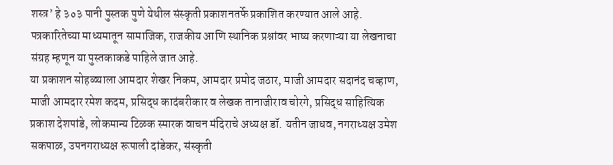शस्त्र’ हे ३०३ पानी पुस्तक पुणे येथील संस्कृती प्रकाशनतर्फे प्रकाशित करण्यात आले आहे. पत्रकारितेच्या माध्यमातून सामाजिक, राजकीय आणि स्थानिक प्रश्नांवर भाष्य करणाऱ्या या लेखनाचा संग्रह म्हणून या पुस्तकाकडे पाहिले जात आहे.
या प्रकाशन सोहळ्याला आमदार शेखर निकम, आमदार प्रमोद जठार, माजी आमदार सदानंद चव्हाण, माजी आमदार रमेश कदम, प्रसिद्ध कादंबरीकार व लेखक तानाजीराव चोरगे, प्रसिद्ध साहित्यिक प्रकाश देशपांडे, लोकमान्य टिळक स्मारक वाचन मंदिराचे अध्यक्ष डॉ. यतीन जाधव, नगराध्यक्ष उमेश सकपाळ, उपनगराध्यक्ष रूपाली दांडेकर, संस्कृती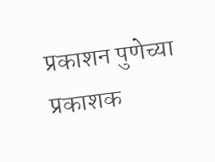प्रकाशन पुणेच्या प्रकाशक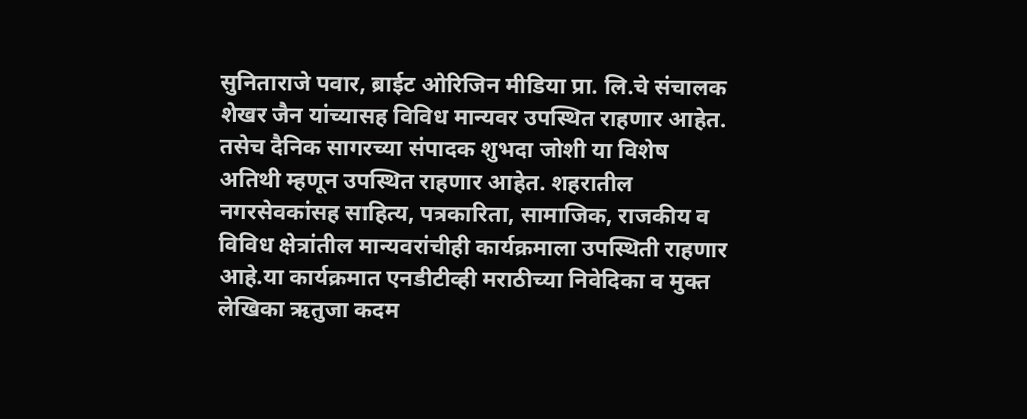सुनिताराजे पवार, ब्राईट ओरिजिन मीडिया प्रा. लि.चे संचालक शेखर जैन यांच्यासह विविध मान्यवर उपस्थित राहणार आहेत.
तसेच दैनिक सागरच्या संपादक शुभदा जोशी या विशेष अतिथी म्हणून उपस्थित राहणार आहेत. शहरातील नगरसेवकांसह साहित्य, पत्रकारिता, सामाजिक, राजकीय व विविध क्षेत्रांतील मान्यवरांचीही कार्यक्रमाला उपस्थिती राहणार आहे.या कार्यक्रमात एनडीटीव्ही मराठीच्या निवेदिका व मुक्त लेखिका ऋतुजा कदम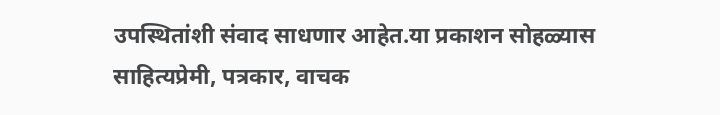उपस्थितांशी संवाद साधणार आहेत.या प्रकाशन सोहळ्यास साहित्यप्रेमी, पत्रकार, वाचक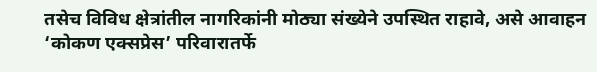तसेच विविध क्षेत्रांतील नागरिकांनी मोठ्या संख्येने उपस्थित राहावे, असे आवाहन ‘कोकण एक्सप्रेस’ परिवारातर्फे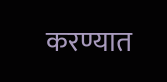करण्यात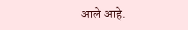आले आहे.